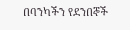በባንካችን የደንበኞች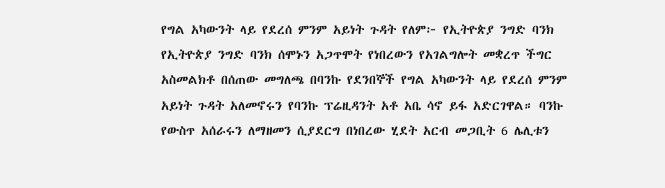የግል አካውንት ላይ የደረሰ ምንም አይነት ጉዳት የለም፦ የኢትዮጵያ ንግድ ባንክ
የኢትዮጵያ ንግድ ባንክ ሰሞኑን አጋጥሞት የነበረውን የአገልግሎት መቋረጥ ችግር አስመልክቶ በሰጠው መግለጫ በባንኩ የደንበኞች የግል አካውንት ላይ የደረሰ ምንም አይነት ጉዳት አለመኖሩን የባንኩ ፕሬዚዳንት አቶ አቤ ሳኖ ይፋ አድርገዋል። ባንኩ የውስጥ አሰራሩን ለማዘመን ሲያደርግ በነበረው ሂደት አርብ መጋቢት 6 ሌሊቱን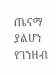ጤናማ ያልሆነ የገንዘብ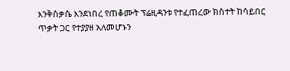እንቅስቃሴ እንደነበረ የጠቆሙት ፕሬዚዳንቱ የተፈጠረው ክስተት ከሳይበር ጥቃት ጋር የተያያዘ አለመሆኑን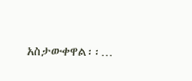አስታውቀዋል፡፡…